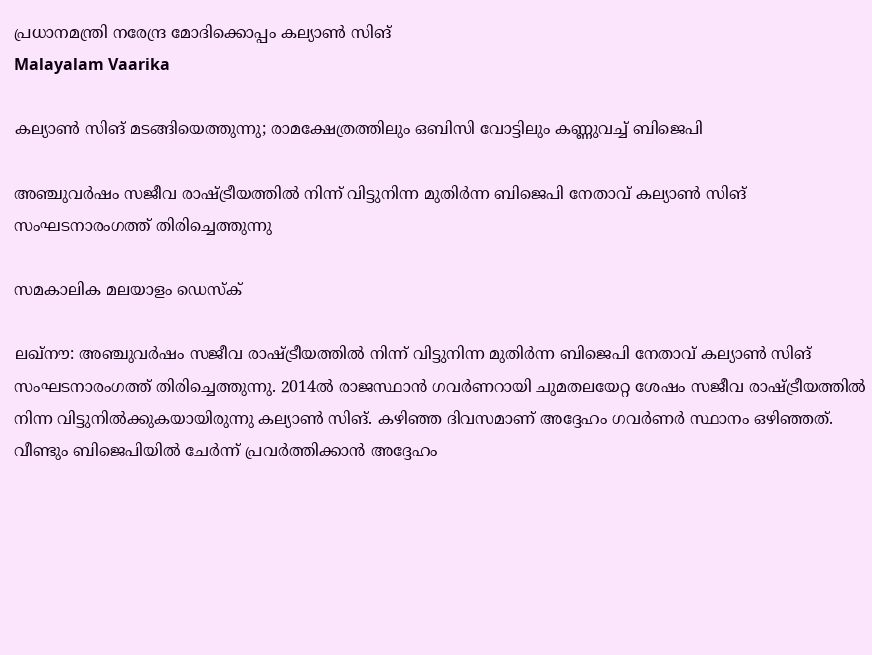പ്രധാനമന്ത്രി നരേന്ദ്ര മോദിക്കൊപ്പം കല്യാണ്‍ സിങ്‌
Malayalam Vaarika

കല്യാണ്‍ സിങ് മടങ്ങിയെത്തുന്നു; രാമക്ഷേത്രത്തിലും ഒബിസി വോട്ടിലും കണ്ണുവച്ച് ബിജെപി

അഞ്ചുവര്‍ഷം സജീവ രാഷ്ട്രീയത്തില്‍ നിന്ന് വിട്ടുനിന്ന മുതിര്‍ന്ന ബിജെപി നേതാവ് കല്യാണ്‍ സിങ് സംഘടനാരംഗത്ത് തിരിച്ചെത്തുന്നു

സമകാലിക മലയാളം ഡെസ്ക്

ലഖ്‌നൗ: അഞ്ചുവര്‍ഷം സജീവ രാഷ്ട്രീയത്തില്‍ നിന്ന് വിട്ടുനിന്ന മുതിര്‍ന്ന ബിജെപി നേതാവ് കല്യാണ്‍ സിങ് സംഘടനാരംഗത്ത് തിരിച്ചെത്തുന്നു. 2014ല്‍ രാജസ്ഥാന്‍ ഗവര്‍ണറായി ചുമതലയേറ്റ ശേഷം സജീവ രാഷ്ട്രീയത്തില്‍ നിന്ന വിട്ടുനില്‍ക്കുകയായിരുന്നു കല്യാണ്‍ സിങ്. കഴിഞ്ഞ ദിവസമാണ് അദ്ദേഹം ഗവര്‍ണര്‍ സ്ഥാനം ഒഴിഞ്ഞത്. വീണ്ടും ബിജെപിയില്‍ ചേര്‍ന്ന് പ്രവര്‍ത്തിക്കാന്‍ അദ്ദേഹം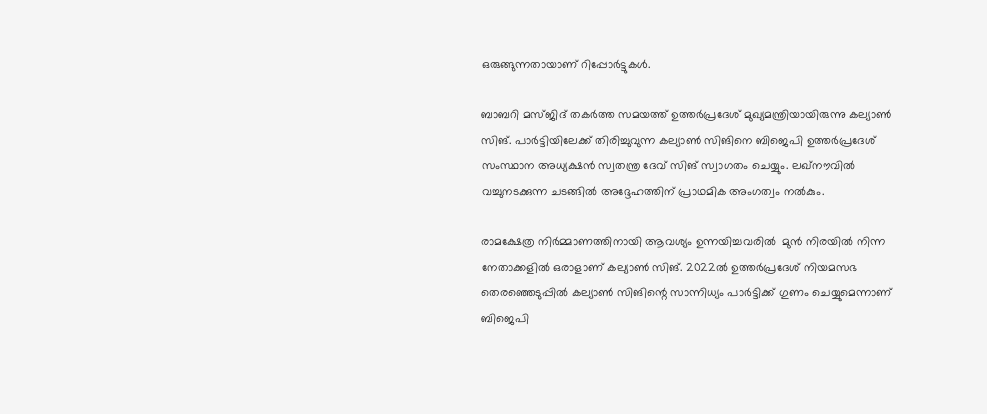ഒരുങ്ങുന്നതായാണ് റിപ്പോര്‍ട്ടുകള്‍.

ബാബറി മസ്ജിദ് തകര്‍ത്ത സമയത്ത് ഉത്തര്‍പ്രദേശ് മുഖ്യമന്ത്രിയായിരുന്നു കല്യാണ്‍ സിങ്. പാര്‍ട്ടിയിലേക്ക് തിരിച്ചുവുന്ന കല്യാണ്‍ സിങിനെ ബിജെപി ഉത്തര്‍പ്രദേശ് സംസ്ഥാന അധ്യക്ഷന്‍ സ്വതന്ത്ര ദേവ് സിങ് സ്വാഗതം ചെയ്യും. ലഖ്‌നൗവില്‍ വച്ചുനടക്കുന്ന ചടങ്ങില്‍ അദ്ദേഹത്തിന് പ്രാഥമിക അംഗത്വം നല്‍കും.

രാമക്ഷേത്ര നിര്‍മ്മാണത്തിനായി ആവശ്യം ഉന്നയിച്ചവരില്‍  മുന്‍ നിരയില്‍ നിന്ന നേതാക്കളില്‍ ഒരാളാണ് കല്യാണ്‍ സിങ്. 2022ല്‍ ഉത്തര്‍പ്രദേശ് നിയമസഭ തെരഞ്ഞെടുപ്പില്‍ കല്യാണ്‍ സിങിന്റെ സാന്നിധ്യം പാര്‍ട്ടിക്ക് ഗുണം ചെയ്യുമെന്നാണ് ബിജെപി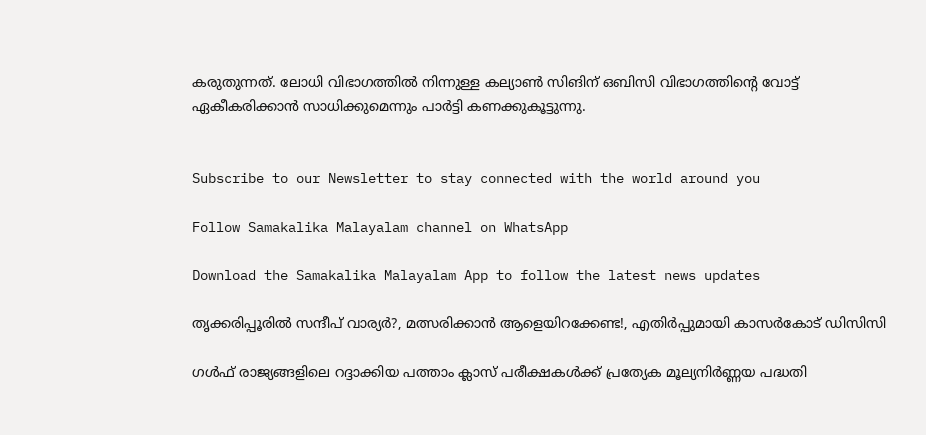കരുതുന്നത്. ലോധി വിഭാഗത്തില്‍ നിന്നുള്ള കല്യാണ്‍ സിങിന് ഒബിസി വിഭാഗത്തിന്റെ വോട്ട് ഏകീകരിക്കാന്‍ സാധിക്കുമെന്നും പാര്‍ട്ടി കണക്കുകൂട്ടുന്നു.


Subscribe to our Newsletter to stay connected with the world around you

Follow Samakalika Malayalam channel on WhatsApp

Download the Samakalika Malayalam App to follow the latest news updates

തൃക്കരിപ്പൂരില്‍ സന്ദീപ് വാര്യര്‍?, മത്സരിക്കാന്‍ ആളെയിറക്കേണ്ട!, എതിര്‍പ്പുമായി കാസര്‍കോട് ഡിസിസി

ഗൾഫ് രാജ്യങ്ങളിലെ റദ്ദാക്കിയ പത്താം ക്ലാസ് പരീക്ഷകൾക്ക് പ്രത്യേക മൂല്യനിർണ്ണയ പദ്ധതി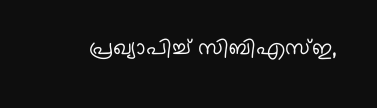പ്രഖ്യാപിച്ച് സിബിഎസ്ഇ,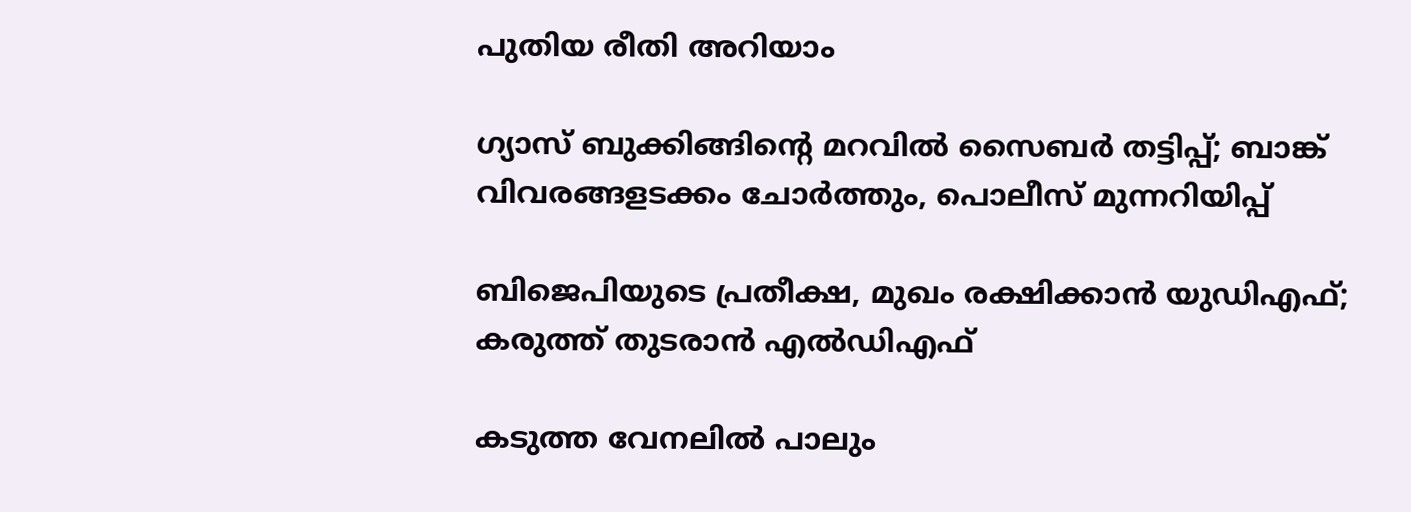പുതിയ രീതി അറിയാം

ഗ്യാസ് ബുക്കിങ്ങിന്റെ മറവില്‍ സൈബര്‍ തട്ടിപ്പ്; ബാങ്ക് വിവരങ്ങളടക്കം ചോര്‍ത്തും, പൊലീസ് മുന്നറിയിപ്പ്

ബിജെപിയുടെ പ്രതീക്ഷ, മുഖം രക്ഷിക്കാന്‍ യുഡിഎഫ്; കരുത്ത് തുടരാന്‍ എല്‍ഡിഎഫ്

കടുത്ത വേനലില്‍ പാലും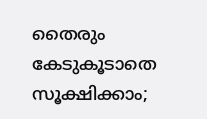തൈരും കേടുകൂടാതെ സൂക്ഷിക്കാം;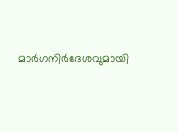മാര്‍ഗനിര്‍ദേശവുമായി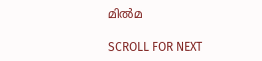മില്‍മ

SCROLL FOR NEXT